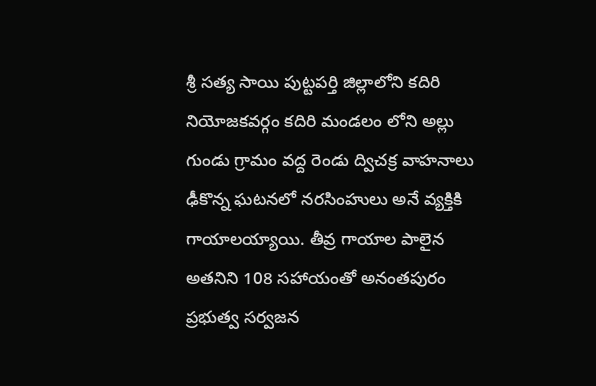శ్రీ సత్య సాయి పుట్టపర్తి జిల్లాలోని కదిరి నియోజకవర్గం కదిరి మండలం లోని అల్లు గుండు గ్రామం వద్ద రెండు ద్విచక్ర వాహనాలు ఢీకొన్న ఘటనలో నరసింహులు అనే వ్యక్తికి గాయాలయ్యాయి. తీవ్ర గాయాల పాలైన అతనిని 108 సహాయంతో అనంతపురం ప్రభుత్వ సర్వజన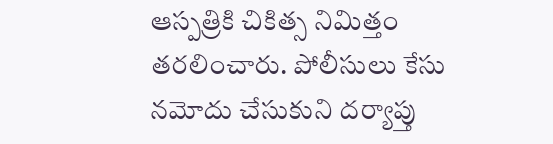ఆస్పత్రికి చికిత్స నిమిత్తం తరలించారు. పోలీసులు కేసు నమోదు చేసుకుని దర్యాప్తు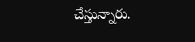చేస్తున్నారు.